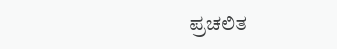ಪ್ರಚಲಿತ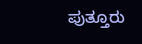ಪುತ್ತೂರು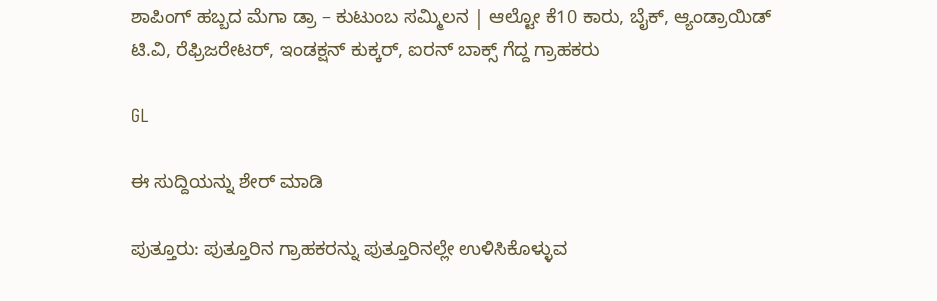ಶಾಪಿಂಗ್ ಹಬ್ಬದ ಮೆಗಾ ಡ್ರಾ – ಕುಟುಂಬ ಸಮ್ಮಿಲನ | ಆಲ್ಟೋ ಕೆ10 ಕಾರು, ಬೈಕ್, ಆ್ಯಂಡ್ರಾಯಿಡ್ ಟಿ.ವಿ, ರೆಫ್ರಿಜರೇಟರ್, ಇಂಡಕ್ಷನ್ ಕುಕ್ಕರ್, ಐರನ್ ಬಾಕ್ಸ್ ಗೆದ್ದ ಗ್ರಾಹಕರು

GL

ಈ ಸುದ್ದಿಯನ್ನು ಶೇರ್ ಮಾಡಿ

ಪುತ್ತೂರು: ಪುತ್ತೂರಿನ ಗ್ರಾಹಕರನ್ನು ಪುತ್ತೂರಿನಲ್ಲೇ ಉಳಿಸಿಕೊಳ್ಳುವ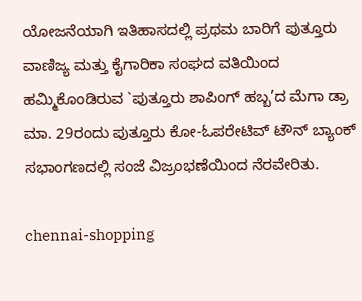ಯೋಜನೆಯಾಗಿ ಇತಿಹಾಸದಲ್ಲಿ ಪ್ರಥಮ ಬಾರಿಗೆ ಪುತ್ತೂರು ವಾಣಿಜ್ಯ ಮತ್ತು ಕೈಗಾರಿಕಾ ಸಂಘದ ವತಿಯಿಂದ ಹಮ್ಮಿಕೊಂಡಿರುವ `ಪುತ್ತೂರು ಶಾಪಿಂಗ್ ಹಬ್ಬ’ದ ಮೆಗಾ ಡ್ರಾ ಮಾ. 29ರಂದು ಪುತ್ತೂರು ಕೋ-ಓಪರೇಟಿವ್ ಟೌನ್ ಬ್ಯಾಂಕ್ ಸಭಾಂಗಣದಲ್ಲಿ ಸಂಜೆ ವಿಜ್ರಂಭಣೆಯಿಂದ ನೆರವೇರಿತು.

chennai-shopping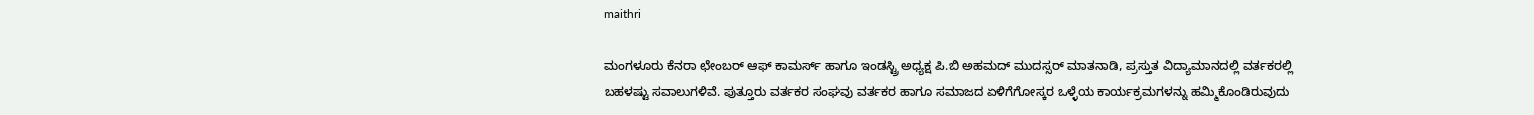maithri

ಮಂಗಳೂರು ಕೆನರಾ ಛೇಂಬರ್ ಆಫ್ ಕಾಮರ್ಸ್ ಹಾಗೂ ಇಂಡಸ್ಟ್ರಿ ಅಧ್ಯಕ್ಷ ಪಿ.ಬಿ ಅಹಮದ್ ಮುದಸ್ಸರ್ ಮಾತನಾಡಿ, ಪ್ರಸ್ತುತ ವಿದ್ಯಾಮಾನದಲ್ಲಿ ವರ್ತಕರಲ್ಲಿ ಬಹಳಷ್ಟು ಸವಾಲುಗಳಿವೆ. ಪುತ್ತೂರು ವರ್ತಕರ ಸಂಘವು ವರ್ತಕರ ಹಾಗೂ ಸಮಾಜದ ಏಳಿಗೆಗೋಸ್ಕರ ಒಳ್ಳೆಯ ಕಾರ್ಯಕ್ರಮಗಳನ್ನು ಹಮ್ಮಿಕೊಂಡಿರುವುದು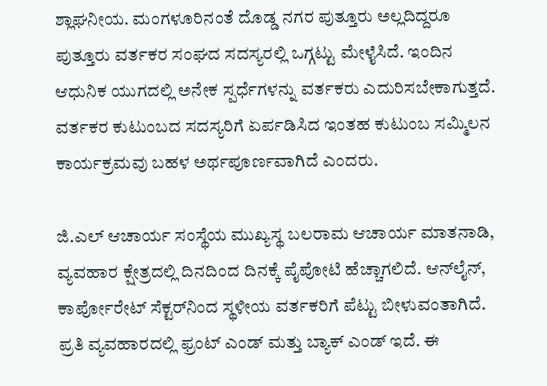ಶ್ಲಾಘನೀಯ. ಮಂಗಳೂರಿನಂತೆ ದೊಡ್ಡ ನಗರ ಪುತ್ತೂರು ಅಲ್ಲದಿದ್ದರೂ ಪುತ್ತೂರು ವರ್ತಕರ ಸಂಘದ ಸದಸ್ಯರಲ್ಲಿ ಒಗ್ಗಟ್ಟು ಮೇಳೈಸಿದೆ. ಇಂದಿನ ಆಧುನಿಕ ಯುಗದಲ್ಲಿ ಅನೇಕ ಸ್ಪರ್ಧೆಗಳನ್ನು ವರ್ತಕರು ಎದುರಿಸಬೇಕಾಗುತ್ತದೆ. ವರ್ತಕರ ಕುಟುಂಬದ ಸದಸ್ಯರಿಗೆ ಏರ್ಪಡಿಸಿದ ಇಂತಹ ಕುಟುಂಬ ಸಮ್ಮಿಲನ ಕಾರ್ಯಕ್ರಮವು ಬಹಳ ಅರ್ಥಪೂರ್ಣವಾಗಿದೆ ಎಂದರು.

ಜಿ.ಎಲ್ ಆಚಾರ್ಯ ಸಂಸ್ಥೆಯ ಮುಖ್ಯಸ್ಥ ಬಲರಾಮ ಆಚಾರ್ಯ ಮಾತನಾಡಿ, ವ್ಯವಹಾರ ಕ್ಷೇತ್ರದಲ್ಲಿ ದಿನದಿಂದ ದಿನಕ್ಕೆ ಪೈಪೋಟಿ ಹೆಚ್ಚಾಗಲಿದೆ. ಆನ್‌ಲೈನ್, ಕಾರ್ಪೋರೇಟ್ ಸೆಕ್ಟರ್‌ನಿಂದ ಸ್ಥಳೀಯ ವರ್ತಕರಿಗೆ ಪೆಟ್ಟು ಬೀಳುವಂತಾಗಿದೆ. ಪ್ರತಿ ವ್ಯವಹಾರದಲ್ಲಿ ಫ್ರಂಟ್ ಎಂಡ್ ಮತ್ತು ಬ್ಯಾಕ್ ಎಂಡ್ ಇದೆ. ಈ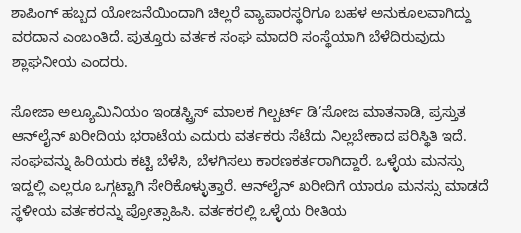ಶಾಪಿಂಗ್ ಹಬ್ಬದ ಯೋಜನೆಯಿಂದಾಗಿ ಚಿಲ್ಲರೆ ವ್ಯಾಪಾರಸ್ಥರಿಗೂ ಬಹಳ ಅನುಕೂಲವಾಗಿದ್ದು ವರದಾನ ಎಂಬಂತಿದೆ. ಪುತ್ತೂರು ವರ್ತಕ ಸಂಘ ಮಾದರಿ ಸಂಸ್ಥೆಯಾಗಿ ಬೆಳೆದಿರುವುದು ಶ್ಲಾಘನೀಯ ಎಂದರು.

ಸೋಜಾ ಅಲ್ಯೂಮಿನಿಯಂ ಇಂಡಸ್ಟ್ರಿಸ್ ಮಾಲಕ ಗಿಲ್ಬರ್ಟ್ ಡಿ’ಸೋಜ ಮಾತನಾಡಿ, ಪ್ರಸ್ತುತ ಆನ್‌ಲೈನ್ ಖರೀದಿಯ ಭರಾಟೆಯ ಎದುರು ವರ್ತಕರು ಸೆಟೆದು ನಿಲ್ಲಬೇಕಾದ ಪರಿಸ್ಥಿತಿ ಇದೆ. ಸಂಘವನ್ನು ಹಿರಿಯರು ಕಟ್ಟಿ ಬೆಳೆಸಿ, ಬೆಳಗಿಸಲು ಕಾರಣಕರ್ತರಾಗಿದ್ದಾರೆ. ಒಳ್ಳೆಯ ಮನಸ್ಸು ಇದ್ದಲ್ಲಿ ಎಲ್ಲರೂ ಒಗ್ಗಟ್ಟಾಗಿ ಸೇರಿಕೊಳ್ಳುತ್ತಾರೆ. ಆನ್‌ಲೈನ್ ಖರೀದಿಗೆ ಯಾರೂ ಮನಸ್ಸು ಮಾಡದೆ ಸ್ಥಳೀಯ ವರ್ತಕರನ್ನು ಪ್ರೋತ್ಸಾಹಿಸಿ. ವರ್ತಕರಲ್ಲಿ ಒಳ್ಳೆಯ ರೀತಿಯ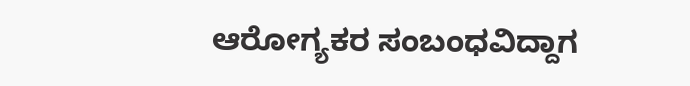ಆರೋಗ್ಯಕರ ಸಂಬಂಧವಿದ್ದಾಗ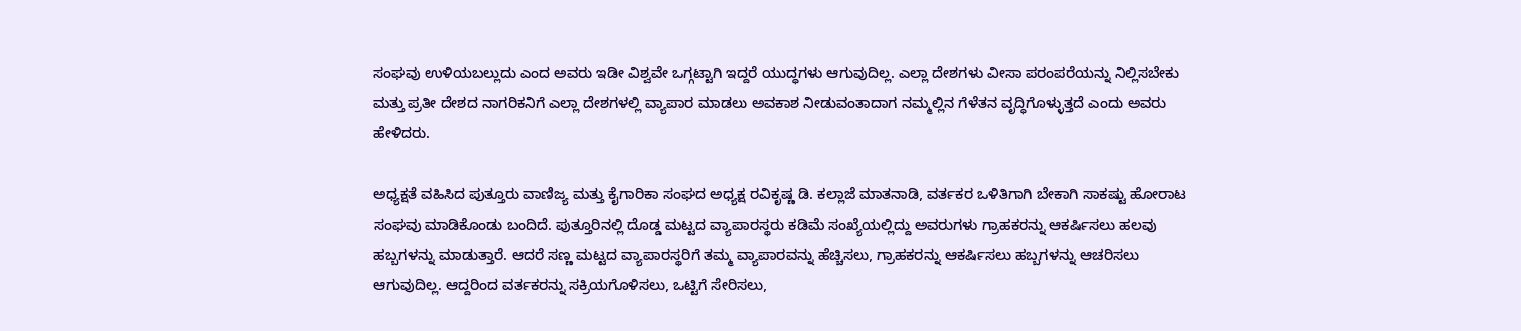ಸಂಘವು ಉಳಿಯಬಲ್ಲುದು ಎಂದ ಅವರು ಇಡೀ ವಿಶ್ವವೇ ಒಗ್ಗಟ್ಟಾಗಿ ಇದ್ದರೆ ಯುದ್ಧಗಳು ಆಗುವುದಿಲ್ಲ. ಎಲ್ಲಾ ದೇಶಗಳು ವೀಸಾ ಪರಂಪರೆಯನ್ನು ನಿಲ್ಲಿಸಬೇಕು ಮತ್ತು ಪ್ರತೀ ದೇಶದ ನಾಗರಿಕನಿಗೆ ಎಲ್ಲಾ ದೇಶಗಳಲ್ಲಿ ವ್ಯಾಪಾರ ಮಾಡಲು ಅವಕಾಶ ನೀಡುವಂತಾದಾಗ ನಮ್ಮಲ್ಲಿನ ಗೆಳೆತನ ವೃದ್ಧಿಗೊಳ್ಳುತ್ತದೆ ಎಂದು ಅವರು ಹೇಳಿದರು.

ಅಧ್ಯಕ್ಷತೆ ವಹಿಸಿದ ಪುತ್ತೂರು ವಾಣಿಜ್ಯ ಮತ್ತು ಕೈಗಾರಿಕಾ ಸಂಘದ ಅಧ್ಯಕ್ಷ ರವಿಕೃಷ್ಣ ಡಿ. ಕಲ್ಲಾಜೆ ಮಾತನಾಡಿ, ವರ್ತಕರ ಒಳಿತಿಗಾಗಿ ಬೇಕಾಗಿ ಸಾಕಷ್ಟು ಹೋರಾಟ ಸಂಘವು ಮಾಡಿಕೊಂಡು ಬಂದಿದೆ. ಪುತ್ತೂರಿನಲ್ಲಿ ದೊಡ್ಡ ಮಟ್ಟದ ವ್ಯಾಪಾರಸ್ಥರು ಕಡಿಮೆ ಸಂಖ್ಯೆಯಲ್ಲಿದ್ದು ಅವರುಗಳು ಗ್ರಾಹಕರನ್ನು ಆಕರ್ಷಿಸಲು ಹಲವು ಹಬ್ಬಗಳನ್ನು ಮಾಡುತ್ತಾರೆ. ಆದರೆ ಸಣ್ಣ ಮಟ್ಟದ ವ್ಯಾಪಾರಸ್ಥರಿಗೆ ತಮ್ಮ ವ್ಯಾಪಾರವನ್ನು ಹೆಚ್ಚಿಸಲು, ಗ್ರಾಹಕರನ್ನು ಆಕರ್ಷಿಸಲು ಹಬ್ಬಗಳನ್ನು ಆಚರಿಸಲು ಆಗುವುದಿಲ್ಲ. ಆದ್ದರಿಂದ ವರ್ತಕರನ್ನು ಸಕ್ರಿಯಗೊಳಿಸಲು, ಒಟ್ಟಿಗೆ ಸೇರಿಸಲು,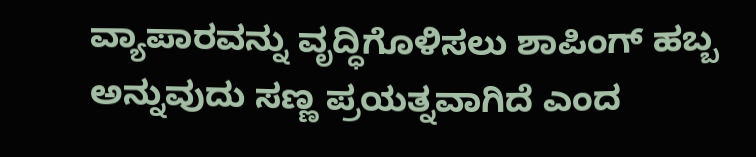ವ್ಯಾಪಾರವನ್ನು ವೃದ್ಧಿಗೊಳಿಸಲು ಶಾಪಿಂಗ್ ಹಬ್ಬ ಅನ್ನುವುದು ಸಣ್ಣ ಪ್ರಯತ್ನವಾಗಿದೆ ಎಂದ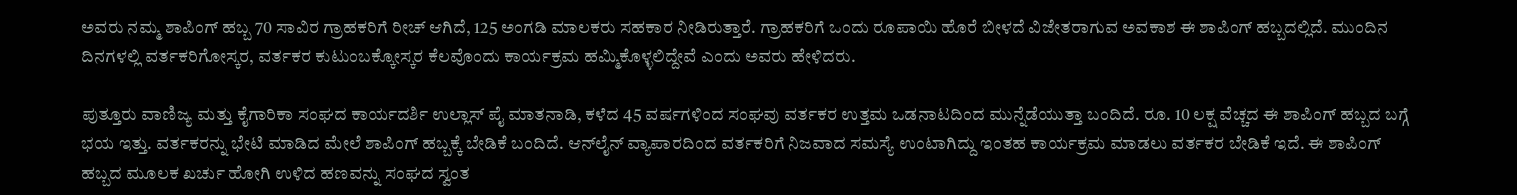ಅವರು ನಮ್ಮ ಶಾಪಿಂಗ್ ಹಬ್ಬ 70 ಸಾವಿರ ಗ್ರಾಹಕರಿಗೆ ರೀಚ್ ಆಗಿದೆ, 125 ಅಂಗಡಿ ಮಾಲಕರು ಸಹಕಾರ ನೀಡಿರುತ್ತಾರೆ. ಗ್ರಾಹಕರಿಗೆ ಒಂದು ರೂಪಾಯಿ ಹೊರೆ ಬೀಳದೆ ವಿಜೇತರಾಗುವ ಅವಕಾಶ ಈ ಶಾಪಿಂಗ್ ಹಬ್ಬದಲ್ಲಿದೆ. ಮುಂದಿನ ದಿನಗಳಲ್ಲಿ ವರ್ತಕರಿಗೋಸ್ಕರ, ವರ್ತಕರ ಕುಟುಂಬಕ್ಕೋಸ್ಕರ ಕೆಲವೊಂದು ಕಾರ್ಯಕ್ರಮ ಹಮ್ಮಿಕೊಳ್ಳಲಿದ್ದೇವೆ ಎಂದು ಅವರು ಹೇಳಿದರು.

ಪುತ್ತೂರು ವಾಣಿಜ್ಯ ಮತ್ತು ಕೈಗಾರಿಕಾ ಸಂಘದ ಕಾರ್ಯದರ್ಶಿ ಉಲ್ಲಾಸ್ ಪೈ ಮಾತನಾಡಿ, ಕಳೆದ 45 ವರ್ಷಗಳಿಂದ ಸಂಘವು ವರ್ತಕರ ಉತ್ತಮ ಒಡನಾಟದಿಂದ ಮುನ್ನೆಡೆಯುತ್ತಾ ಬಂದಿದೆ. ರೂ. 10 ಲಕ್ಷ ವೆಚ್ಚದ ಈ ಶಾಪಿಂಗ್ ಹಬ್ಬದ ಬಗ್ಗೆ ಭಯ ಇತ್ತು. ವರ್ತಕರನ್ನು ಭೇಟಿ ಮಾಡಿದ ಮೇಲೆ ಶಾಪಿಂಗ್ ಹಬ್ಬಕ್ಕೆ ಬೇಡಿಕೆ ಬಂದಿದೆ. ಆನ್‌ಲೈನ್ ವ್ಯಾಪಾರದಿಂದ ವರ್ತಕರಿಗೆ ನಿಜವಾದ ಸಮಸ್ಯೆ ಉಂಟಾಗಿದ್ದು ಇಂತಹ ಕಾರ್ಯಕ್ರಮ ಮಾಡಲು ವರ್ತಕರ ಬೇಡಿಕೆ ಇದೆ. ಈ ಶಾಪಿಂಗ್ ಹಬ್ಬದ ಮೂಲಕ ಖರ್ಚು ಹೋಗಿ ಉಳಿದ ಹಣವನ್ನು ಸಂಘದ ಸ್ವಂತ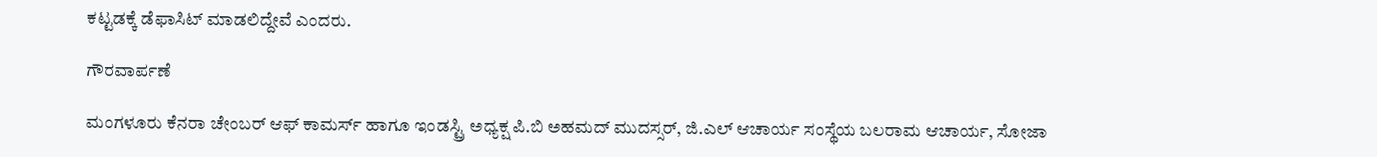ಕಟ್ಟಡಕ್ಕೆ ಡೆಫಾಸಿಟ್ ಮಾಡಲಿದ್ದೇವೆ ಎಂದರು.

ಗೌರವಾರ್ಪಣೆ

ಮಂಗಳೂರು ಕೆನರಾ ಚೇಂಬರ್ ಆಫ್ ಕಾಮರ್ಸ್ ಹಾಗೂ ಇಂಡಸ್ಟ್ರಿ ಅಧ್ಯಕ್ಷ ಪಿ.ಬಿ ಅಹಮದ್ ಮುದಸ್ಸರ್, ಜಿ.ಎಲ್ ಆಚಾರ್ಯ ಸಂಸ್ಥೆಯ ಬಲರಾಮ ಆಚಾರ್ಯ, ಸೋಜಾ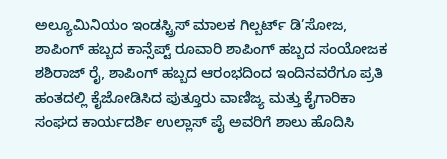ಅಲ್ಯೂಮಿನಿಯಂ ಇಂಡಸ್ಟ್ರಿಸ್ ಮಾಲಕ ಗಿಲ್ಬರ್ಟ್ ಡಿ’ಸೋಜ, ಶಾಪಿಂಗ್ ಹಬ್ಬದ ಕಾನ್ಸೆಪ್ಟ್ ರೂವಾರಿ ಶಾಪಿಂಗ್ ಹಬ್ಬದ ಸಂಯೋಜಕ ಶಶಿರಾಜ್ ರೈ, ಶಾಪಿಂಗ್ ಹಬ್ಬದ ಆರಂಭದಿಂದ ಇಂದಿನವರೆಗೂ ಪ್ರತಿ ಹಂತದಲ್ಲಿ ಕೈಜೋಡಿಸಿದ ಪುತ್ತೂರು ವಾಣಿಜ್ಯ ಮತ್ತು ಕೈಗಾರಿಕಾ ಸಂಘದ ಕಾರ್ಯದರ್ಶಿ ಉಲ್ಲಾಸ್ ಪೈ ಅವರಿಗೆ ಶಾಲು ಹೊದಿಸಿ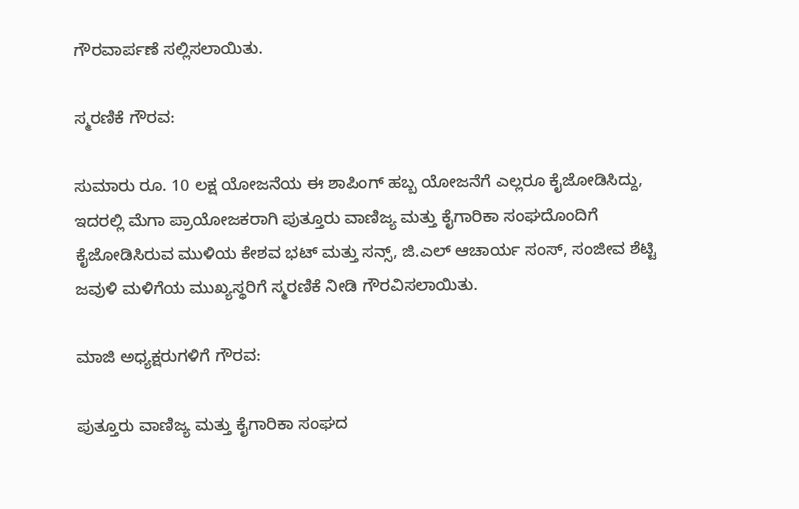ಗೌರವಾರ್ಪಣೆ ಸಲ್ಲಿಸಲಾಯಿತು.

ಸ್ಮರಣಿಕೆ ಗೌರವ:

ಸುಮಾರು ರೂ. 10 ಲಕ್ಷ ಯೋಜನೆಯ ಈ ಶಾಪಿಂಗ್ ಹಬ್ಬ ಯೋಜನೆಗೆ ಎಲ್ಲರೂ ಕೈಜೋಡಿಸಿದ್ದು, ಇದರಲ್ಲಿ ಮೆಗಾ ಪ್ರಾಯೋಜಕರಾಗಿ ಪುತ್ತೂರು ವಾಣಿಜ್ಯ ಮತ್ತು ಕೈಗಾರಿಕಾ ಸಂಘದೊಂದಿಗೆ ಕೈಜೋಡಿಸಿರುವ ಮುಳಿಯ ಕೇಶವ ಭಟ್ ಮತ್ತು ಸನ್ಸ್, ಜಿ.ಎಲ್ ಆಚಾರ್ಯ ಸಂಸ್, ಸಂಜೀವ ಶೆಟ್ಟಿ ಜವುಳಿ ಮಳಿಗೆಯ ಮುಖ್ಯಸ್ಥರಿಗೆ ಸ್ಮರಣಿಕೆ ನೀಡಿ ಗೌರವಿಸಲಾಯಿತು.

ಮಾಜಿ ಅಧ್ಯಕ್ಷರುಗಳಿಗೆ ಗೌರವ:

ಪುತ್ತೂರು ವಾಣಿಜ್ಯ ಮತ್ತು ಕೈಗಾರಿಕಾ ಸಂಘದ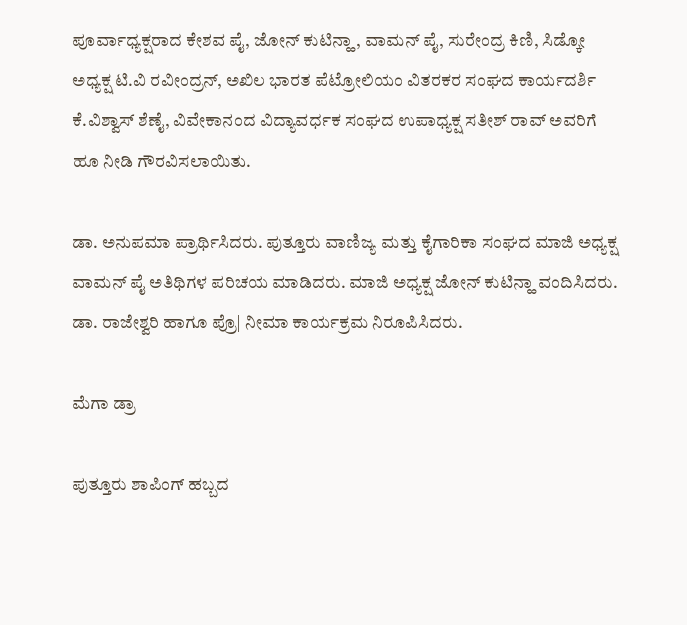ಪೂರ್ವಾಧ್ಯಕ್ಷರಾದ ಕೇಶವ ಪೈ, ಜೋನ್ ಕುಟಿನ್ಹಾ, ವಾಮನ್ ಪೈ, ಸುರೇಂದ್ರ ಕಿಣಿ, ಸಿಡ್ಕೋ ಅಧ್ಯಕ್ಷ ಟಿ.ವಿ ರವೀಂದ್ರನ್, ಅಖಿಲ ಭಾರತ ಪೆಟ್ರೋಲಿಯಂ ವಿತರಕರ ಸಂಘದ ಕಾರ್ಯದರ್ಶಿ ಕೆ.ವಿಶ್ವಾಸ್ ಶೆಣೈ, ವಿವೇಕಾನಂದ ವಿದ್ಯಾವರ್ಧಕ ಸಂಘದ ಉಪಾಧ್ಯಕ್ಷ ಸತೀಶ್ ರಾವ್ ಅವರಿಗೆ ಹೂ ನೀಡಿ ಗೌರವಿಸಲಾಯಿತು.

ಡಾ. ಅನುಪಮಾ ಪ್ರಾರ್ಥಿಸಿದರು. ಪುತ್ತೂರು ವಾಣಿಜ್ಯ ಮತ್ತು ಕೈಗಾರಿಕಾ ಸಂಘದ ಮಾಜಿ ಅಧ್ಯಕ್ಷ ವಾಮನ್ ಪೈ ಅತಿಥಿಗಳ ಪರಿಚಯ ಮಾಡಿದರು. ಮಾಜಿ ಅಧ್ಯಕ್ಷ ಜೋನ್ ಕುಟಿನ್ಹಾ ವಂದಿಸಿದರು. ಡಾ. ರಾಜೇಶ್ವರಿ ಹಾಗೂ ಪ್ರೊ| ನೀಮಾ ಕಾರ್ಯಕ್ರಮ ನಿರೂಪಿಸಿದರು.

ಮೆಗಾ ಡ್ರಾ

ಪುತ್ತೂರು ಶಾಪಿಂಗ್ ಹಬ್ಬದ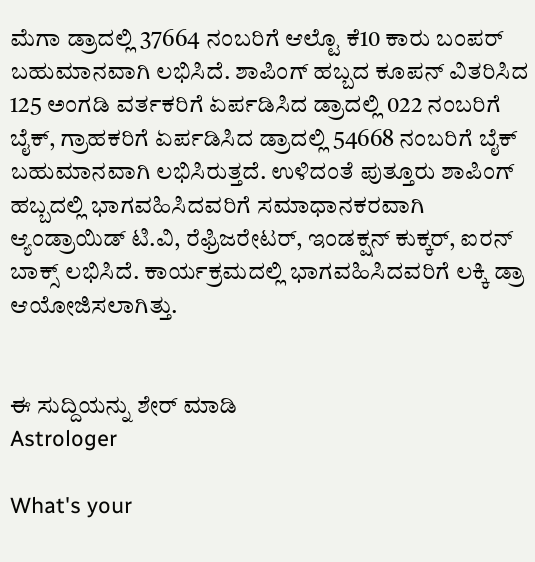ಮೆಗಾ ಡ್ರಾದಲ್ಲಿ 37664 ನಂಬರಿಗೆ ಆಲ್ಟೊ ಕೆ10 ಕಾರು ಬಂಪರ್ ಬಹುಮಾನವಾಗಿ ಲಭಿಸಿದೆ. ಶಾಪಿಂಗ್ ಹಬ್ಬದ ಕೂಪನ್ ವಿತರಿಸಿದ 125 ಅಂಗಡಿ ವರ್ತಕರಿಗೆ ಏರ್ಪಡಿಸಿದ ಡ್ರಾದಲ್ಲಿ 022 ನಂಬರಿಗೆ ಬೈಕ್, ಗ್ರಾಹಕರಿಗೆ ಏರ್ಪಡಿಸಿದ ಡ್ರಾದಲ್ಲಿ 54668 ನಂಬರಿಗೆ ಬೈಕ್ ಬಹುಮಾನವಾಗಿ ಲಭಿಸಿರುತ್ತದೆ. ಉಳಿದಂತೆ ಪುತ್ತೂರು ಶಾಪಿಂಗ್ ಹಬ್ಬದಲ್ಲಿ ಭಾಗವಹಿಸಿದವರಿಗೆ ಸಮಾಧಾನಕರವಾಗಿ ಆ್ಯಂಡ್ರಾಯಿಡ್ ಟಿ.ವಿ, ರೆಫ್ರಿಜರೇಟರ್, ಇಂಡಕ್ಷನ್ ಕುಕ್ಕರ್, ಐರನ್ ಬಾಕ್ಸ್ ಲಭಿಸಿದೆ. ಕಾರ್ಯಕ್ರಮದಲ್ಲಿ ಭಾಗವಹಿಸಿದವರಿಗೆ ಲಕ್ಕಿ ಡ್ರಾ ಆಯೋಜಿಸಲಾಗಿತ್ತು.


ಈ ಸುದ್ದಿಯನ್ನು ಶೇರ್ ಮಾಡಿ
Astrologer

What's your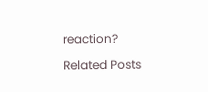reaction?

Related Posts